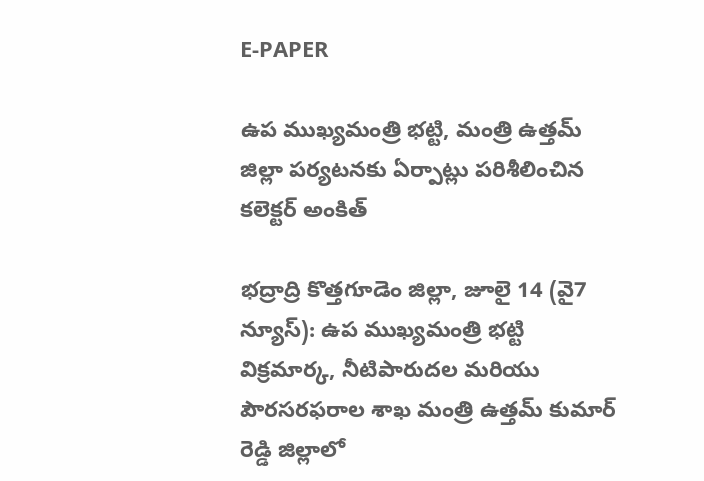E-PAPER

ఉప ముఖ్యమంత్రి భట్టి, మంత్రి ఉత్తమ్ జిల్లా పర్యటనకు ఏర్పాట్లు పరిశీలించిన కలెక్టర్ అంకిత్

భద్రాద్రి కొత్తగూడెం జిల్లా, జూలై 14 (వై7 న్యూస్): ఉప ముఖ్యమంత్రి భట్టి విక్రమార్క, నీటిపారుదల మరియు పౌరసరఫరాల శాఖ మంత్రి ఉత్తమ్ కుమార్ రెడ్డి జిల్లాలో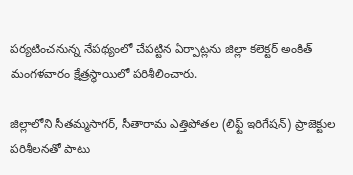పర్యటించనున్న నేపథ్యంలో చేపట్టిన ఏర్పాట్లను జిల్లా కలెక్టర్ అంకిత్ మంగళవారం క్షేత్రస్థాయిలో పరిశీలించారు.

జిల్లాలోని సీతమ్మసాగర్, సీతారామ ఎత్తిపోతల (లిఫ్ట్ ఇరిగేషన్) ప్రాజెక్టుల పరిశీలనతో పాటు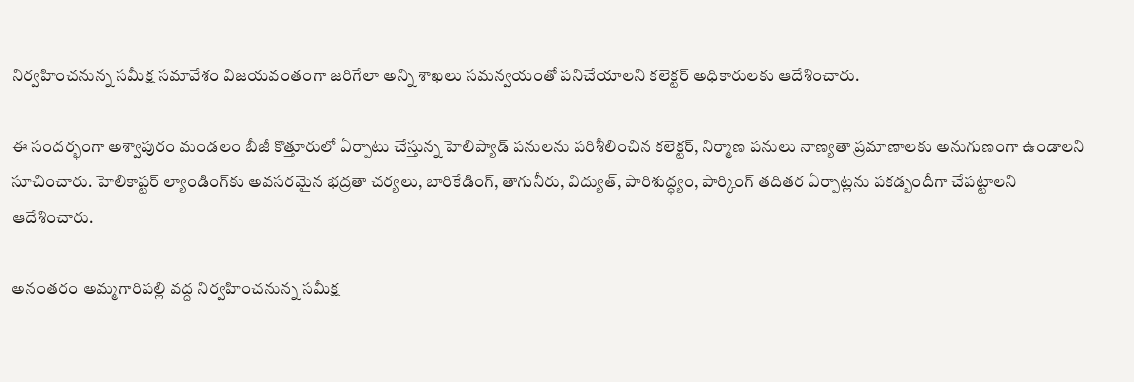నిర్వహించనున్న సమీక్ష సమావేశం విజయవంతంగా జరిగేలా అన్ని శాఖలు సమన్వయంతో పనిచేయాలని కలెక్టర్ అధికారులకు ఆదేశించారు.

ఈ సందర్భంగా అశ్వాపురం మండలం బీజీ కొత్తూరులో ఏర్పాటు చేస్తున్న హెలిప్యాడ్ పనులను పరిశీలించిన కలెక్టర్, నిర్మాణ పనులు నాణ్యతా ప్రమాణాలకు అనుగుణంగా ఉండాలని సూచించారు. హెలికాప్టర్ ల్యాండింగ్‌కు అవసరమైన భద్రతా చర్యలు, బారికేడింగ్, తాగునీరు, విద్యుత్, పారిశుద్ధ్యం, పార్కింగ్ తదితర ఏర్పాట్లను పకడ్బందీగా చేపట్టాలని ఆదేశించారు.

అనంతరం అమ్మగారిపల్లి వద్ద నిర్వహించనున్న సమీక్ష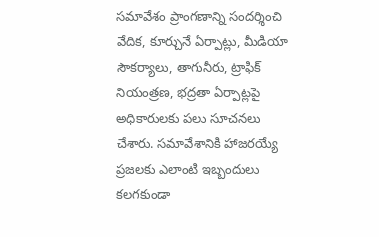సమావేశం ప్రాంగణాన్ని సందర్శించి వేదిక, కూర్చునే ఏర్పాట్లు, మీడియా సౌకర్యాలు, తాగునీరు, ట్రాఫిక్ నియంత్రణ, భద్రతా ఏర్పాట్లపై అధికారులకు పలు సూచనలు చేశారు. సమావేశానికి హాజరయ్యే ప్రజలకు ఎలాంటి ఇబ్బందులు కలగకుండా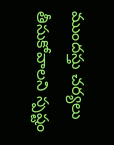ముందస్తు చర్యలు తీసుకోవాలని స్పష్టం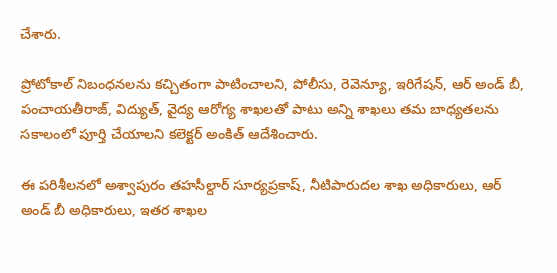చేశారు.

ప్రోటోకాల్ నిబంధనలను కచ్చితంగా పాటించాలని, పోలీసు, రెవెన్యూ, ఇరిగేషన్, ఆర్ అండ్ బీ, పంచాయతీరాజ్, విద్యుత్, వైద్య ఆరోగ్య శాఖలతో పాటు అన్ని శాఖలు తమ బాధ్యతలను సకాలంలో పూర్తి చేయాలని కలెక్టర్ అంకిత్ ఆదేశించారు.

ఈ పరిశీలనలో అశ్వాపురం తహసీల్దార్ సూర్యప్రకాష్, నీటిపారుదల శాఖ అధికారులు, ఆర్ అండ్ బీ అధికారులు, ఇతర శాఖల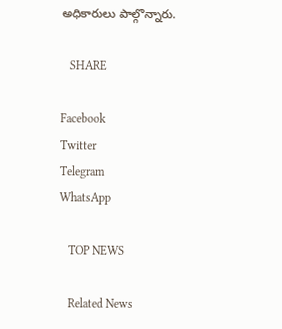అధికారులు పాల్గొన్నారు.

   SHARE

Facebook
Twitter
Telegram
WhatsApp

   TOP NEWS

   Related News